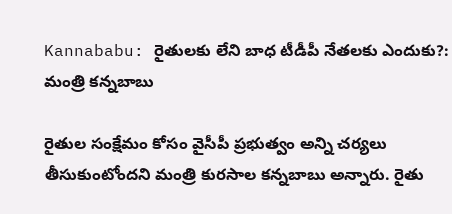Kannababu: రైతులకు లేని బాధ టీడీపీ నేతలకు ఎందుకు?: మంత్రి కన్నబాబు

రైతుల సంక్షేమం కోసం వైసీపీ ప్రభుత్వం అన్ని చర్యలు తీసుకుంటోందని మంత్రి కురసాల కన్నబాబు అన్నారు. రైతు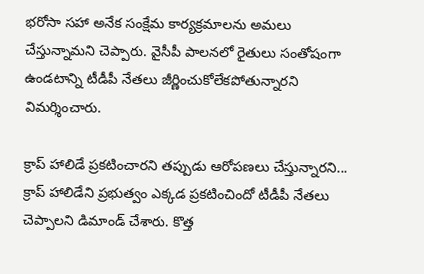భరోసా సహా అనేక సంక్షేమ కార్యక్రమాలను అమలు చేస్తున్నామని చెప్పారు. వైసీపీ పాలనలో రైతులు సంతోషంగా ఉండటాన్ని టీడీపీ నేతలు జీర్ణించుకోలేకపోతున్నారని విమర్శించారు.

క్రాప్ హాలిడే ప్రకటించారని తప్పుడు ఆరోపణలు చేస్తున్నారని... క్రాప్ హాలిడేని ప్రభుత్వం ఎక్కడ ప్రకటించిందో టీడీపీ నేతలు చెప్పాలని డిమాండ్ చేశారు. కొత్త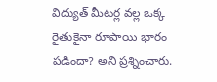విద్యుత్ మీటర్ల వల్ల ఒక్క రైతుకైనా రూపాయి భారం పడిందా? అని ప్రశ్నించారు.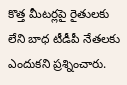కొత్త మీటర్లపై రైతులకు లేని బాధ టీడీపీ నేతలకు ఎందుకని ప్రశ్నించారు.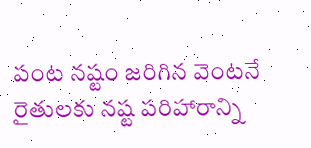పంట నష్టం జరిగిన వెంటనే రైతులకు నష్ట పరిహారాన్ని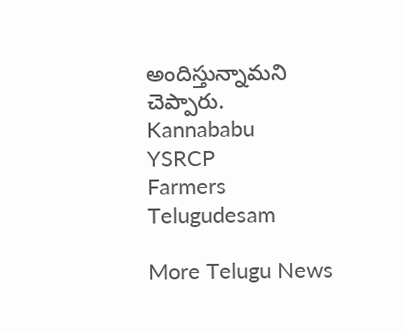అందిస్తున్నామని చెప్పారు.
Kannababu
YSRCP
Farmers
Telugudesam

More Telugu News